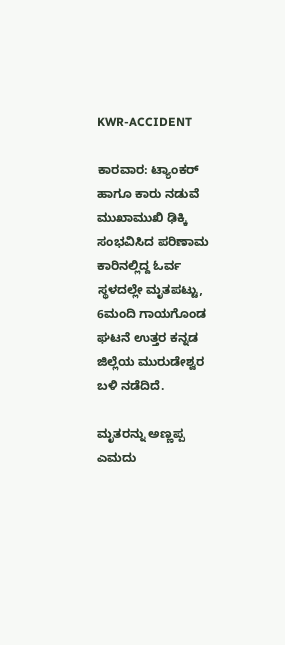KWR-ACCIDENT

ಕಾರವಾರ: ಟ್ಯಾಂಕರ್ ಹಾಗೂ ಕಾರು ನಡುವೆ ಮುಖಾಮುಖಿ ಢಿಕ್ಕಿ ಸಂಭವಿಸಿದ ಪರಿಣಾಮ ಕಾರಿನಲ್ಲಿದ್ದ ಓರ್ವ ಸ್ಥಳದಲ್ಲೇ ಮೃತಪಟ್ಟು, 6ಮಂದಿ ಗಾಯಗೊಂಡ ಘಟನೆ ಉತ್ತರ ಕನ್ನಡ ಜಿಲ್ಲೆಯ ಮುರುಡೇಶ್ವರ ಬಳಿ ನಡೆದಿದೆ.

ಮೃತರನ್ನು ಅಣ್ಣಪ್ಪ ಎಮದು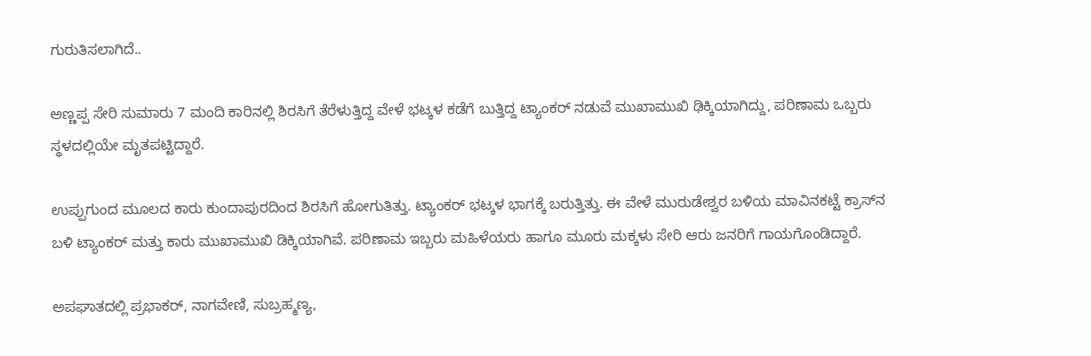ಗುರುತಿಸಲಾಗಿದೆ..

ಅಣ್ಣಪ್ಪ ಸೇರಿ ಸುಮಾರು 7 ಮಂದಿ ಕಾರಿನಲ್ಲಿ ಶಿರಸಿಗೆ ತೆರೆಳುತ್ತಿದ್ದ ವೇಳೆ ಭಟ್ಕಳ ಕಡೆಗೆ ಬುತ್ತಿದ್ದ ಟ್ಯಾಂಕರ್ ನಡುವೆ ಮುಖಾಮುಖಿ ಢಿಕ್ಕಿಯಾಗಿದ್ದು, ಪರಿಣಾಮ ಒಬ್ಬರು ಸ್ಥಳದಲ್ಲಿಯೇ ಮೃತಪಟ್ಟಿದ್ದಾರೆ.

ಉಪ್ಪುಗುಂದ ಮೂಲದ ಕಾರು ಕುಂದಾಪುರದಿಂದ ಶಿರಸಿಗೆ ಹೋಗುತಿತ್ತು. ಟ್ಯಾಂಕರ್ ಭಟ್ಕಳ ಭಾಗಕ್ಕೆ ಬರುತ್ತಿತ್ತು. ಈ ವೇಳೆ ಮುರುಡೇಶ್ವರ ಬಳಿಯ ಮಾವಿನಕಟ್ಟೆ ಕ್ರಾಸ್‍ನ ಬಳಿ ಟ್ಯಾಂಕರ್ ಮತ್ತು ಕಾರು ಮುಖಾಮುಖಿ ಡಿಕ್ಕಿಯಾಗಿವೆ. ಪರಿಣಾಮ ಇಬ್ಬರು ಮಹಿಳೆಯರು ಹಾಗೂ ಮೂರು ಮಕ್ಕಳು ಸೇರಿ ಆರು ಜನರಿಗೆ ಗಾಯಗೊಂಡಿದ್ದಾರೆ.

ಅಪಘಾತದಲ್ಲಿ ಪ್ರಭಾಕರ್, ನಾಗವೇಣಿ, ಸುಬ್ರಹ್ಮಣ್ಯ,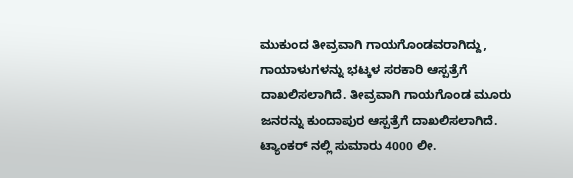ಮುಕುಂದ ತೀವ್ರವಾಗಿ ಗಾಯಗೊಂಡವರಾಗಿದ್ದು, ಗಾಯಾಳುಗಳನ್ನು ಭಟ್ಕಳ ಸರಕಾರಿ ಆಸ್ಪತ್ರೆಗೆ ದಾಖಲಿಸಲಾಗಿದೆ. ತೀವ್ರವಾಗಿ ಗಾಯಗೊಂಡ ಮೂರು ಜನರನ್ನು ಕುಂದಾಪುರ ಆಸ್ಪತ್ರೆಗೆ ದಾಖಲಿಸಲಾಗಿದೆ. ಟ್ಯಾಂಕರ್ ನಲ್ಲಿ ಸುಮಾರು 4000 ಲೀ.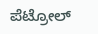ಪೆಟ್ರೋಲ್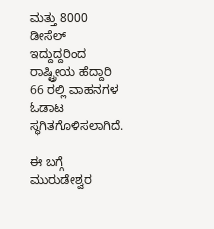ಮತ್ತು 8000 ಡೀಸೆಲ್ ಇದ್ದುದ್ದರಿಂದ ರಾಷ್ಟ್ರೀಯ ಹೆದ್ದಾರಿ 66 ರಲ್ಲಿ ವಾಹನಗಳ ಓಡಾಟ ಸ್ಥಗಿತಗೊಳಿಸಲಾಗಿದೆ.

ಈ ಬಗ್ಗೆ ಮುರುಡೇಶ್ವರ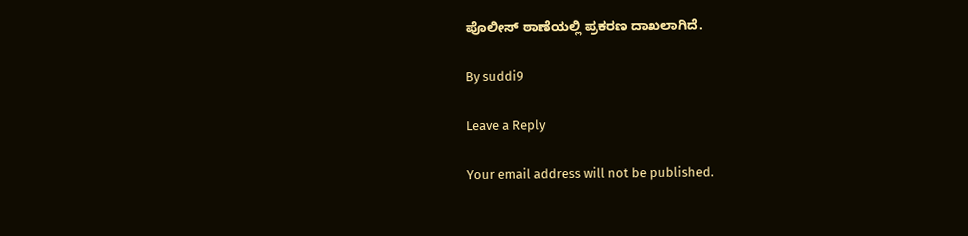ಪೊಲೀಸ್ ಠಾಣೆಯಲ್ಲಿ ಪ್ರಕರಣ ದಾಖಲಾಗಿದೆ.

By suddi9

Leave a Reply

Your email address will not be published.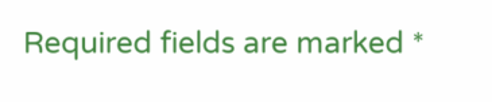Required fields are marked *